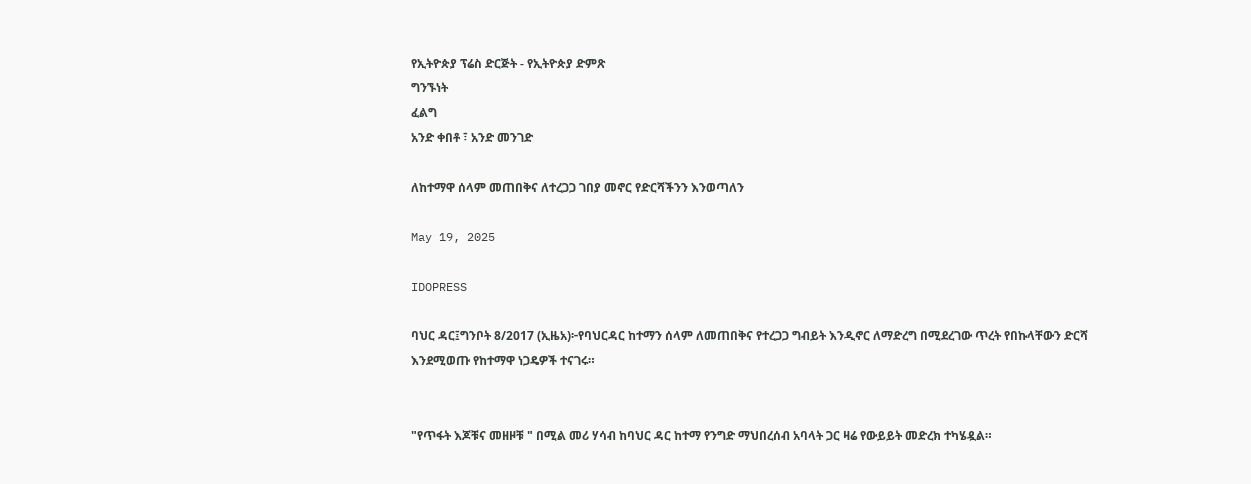የኢትዮጵያ ፕሬስ ድርጅት - የኢትዮጵያ ድምጽ
ግንኙነት
ፈልግ
አንድ ቀበቶ ፣ አንድ መንገድ

ለከተማዋ ሰላም መጠበቅና ለተረጋጋ ገበያ መኖር የድርሻችንን እንወጣለን

May 19, 2025

IDOPRESS

ባህር ዳር፤ግንቦት 8/2017 (ኢዜአ)፦የባህርዳር ከተማን ሰላም ለመጠበቅና የተረጋጋ ግብይት እንዲኖር ለማድረግ በሚደረገው ጥረት የበኩላቸውን ድርሻ እንደሚወጡ የከተማዋ ነጋዴዎች ተናገሩ።


"የጥፋት እጆቹና መዘዞቹ " በሚል መሪ ሃሳብ ከባህር ዳር ከተማ የንግድ ማህበረሰብ አባላት ጋር ዛሬ የውይይት መድረክ ተካሄዷል።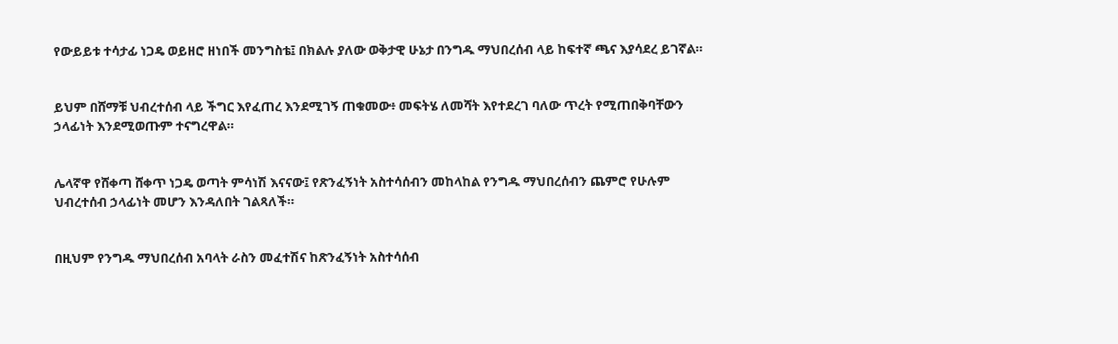የውይይቱ ተሳታፊ ነጋዴ ወይዘሮ ዘነበች መንግስቴ፤ በክልሉ ያለው ወቅታዊ ሁኔታ በንግዱ ማህበረሰብ ላይ ከፍተኛ ጫና እያሳደረ ይገኛል።


ይህም በሸማቹ ህብረተሰብ ላይ ችግር እየፈጠረ እንደሚገኝ ጠቁመው፥ መፍትሄ ለመሻት እየተደረገ ባለው ጥረት የሚጠበቅባቸውን ኃላፊነት እንደሚወጡም ተናግረዋል።


ሌላኛዋ የሸቀጣ ሸቀጥ ነጋዴ ወጣት ምሳነሽ እናናው፤ የጽንፈኝነት አስተሳሰብን መከላከል የንግዱ ማህበረሰብን ጨምሮ የሁሉም ህብረተሰብ ኃላፊነት መሆን እንዳለበት ገልጻለች።


በዚህም የንግዱ ማህበረሰብ አባላት ራስን መፈተሽና ከጽንፈኝነት አስተሳሰብ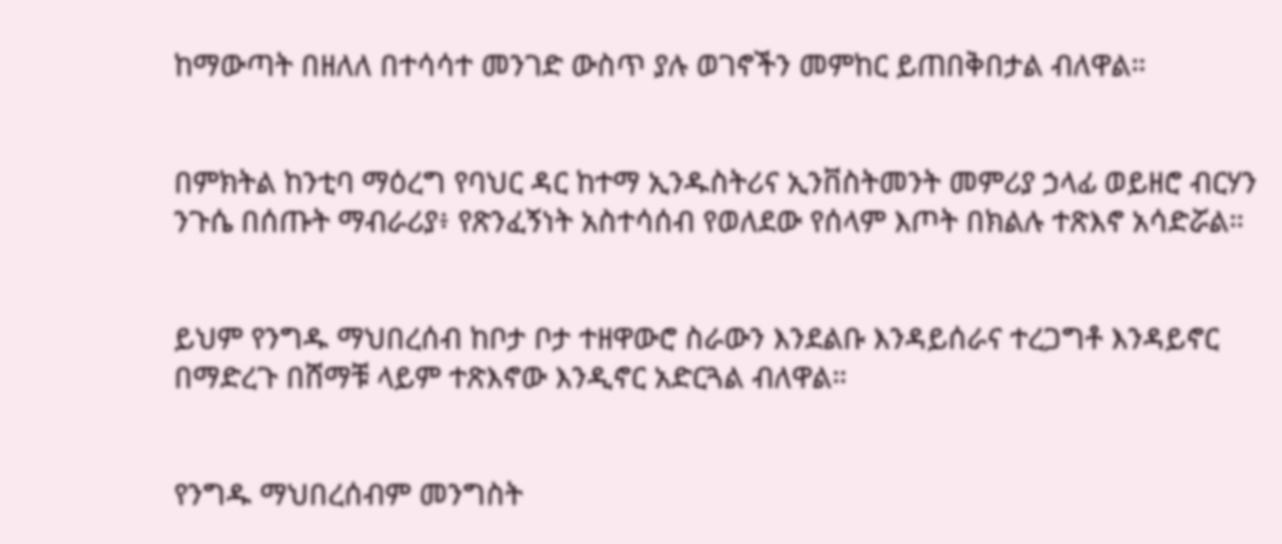ከማውጣት በዘለለ በተሳሳተ መንገድ ውስጥ ያሉ ወገኖችን መምከር ይጠበቅበታል ብለዋል።


በምክትል ከንቲባ ማዕረግ የባህር ዳር ከተማ ኢንዱስትሪና ኢንቨስትመንት መምሪያ ኃላፊ ወይዘሮ ብርሃን ንጉሴ በሰጡት ማብራሪያ፥ የጽንፈኝነት አስተሳሰብ የወለደው የሰላም እጦት በክልሉ ተጽእኖ አሳድሯል።


ይህም የንግዱ ማህበረሰብ ከቦታ ቦታ ተዘዋውሮ ስራውን እንደልቡ እንዳይሰራና ተረጋግቶ እንዳይኖር በማድረጉ በሸማቹ ላይም ተጽእኖው እንዲኖር አድርጓል ብለዋል።


የንግዱ ማህበረሰብም መንግስት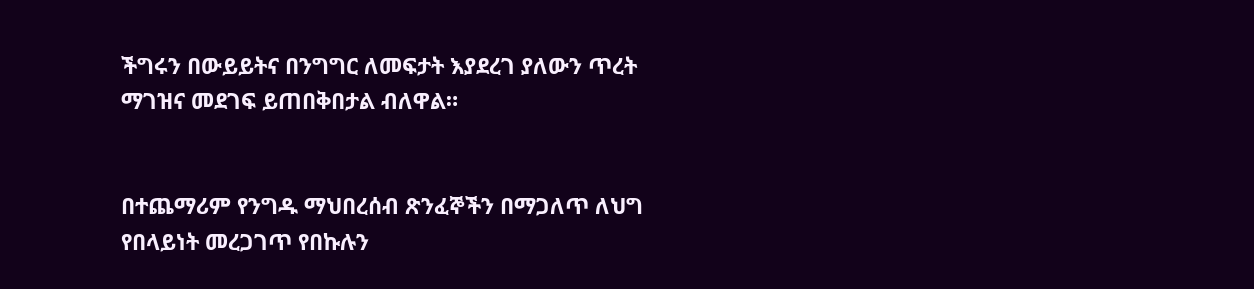ችግሩን በውይይትና በንግግር ለመፍታት እያደረገ ያለውን ጥረት ማገዝና መደገፍ ይጠበቅበታል ብለዋል።


በተጨማሪም የንግዱ ማህበረሰብ ጽንፈኞችን በማጋለጥ ለህግ የበላይነት መረጋገጥ የበኩሉን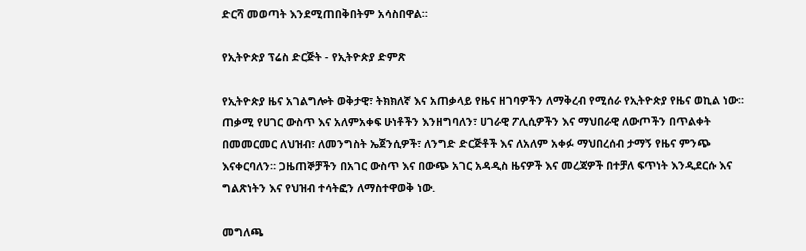ድርሻ መወጣት እንደሚጠበቅበትም አሳስበዋል።

የኢትዮጵያ ፕሬስ ድርጅት - የኢትዮጵያ ድምጽ

የኢትዮጵያ ዜና አገልግሎት ወቅታዊ፣ ትክክለኛ እና አጠቃላይ የዜና ዘገባዎችን ለማቅረብ የሚሰራ የኢትዮጵያ የዜና ወኪል ነው። ጠቃሚ የሀገር ውስጥ እና አለምአቀፍ ሁነቶችን እንዘግባለን፣ ሀገራዊ ፖሊሲዎችን እና ማህበራዊ ለውጦችን በጥልቀት በመመርመር ለህዝብ፣ ለመንግስት ኤጀንሲዎች፣ ለንግድ ድርጅቶች እና ለአለም አቀፉ ማህበረሰብ ታማኝ የዜና ምንጭ እናቀርባለን። ጋዜጠኞቻችን በአገር ውስጥ እና በውጭ አገር አዳዲስ ዜናዎች እና መረጃዎች በተቻለ ፍጥነት እንዲደርሱ እና ግልጽነትን እና የህዝብ ተሳትፎን ለማስተዋወቅ ነው.

መግለጫ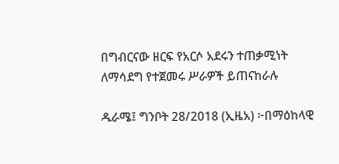በግብርናው ዘርፍ የአርሶ አደሩን ተጠቃሚነት ለማሳደግ የተጀመሩ ሥራዎች ይጠናከራሉ

ዱራሜ፤ ግንቦት 28/2018 (ኢዜአ) ፦በማዕከላዊ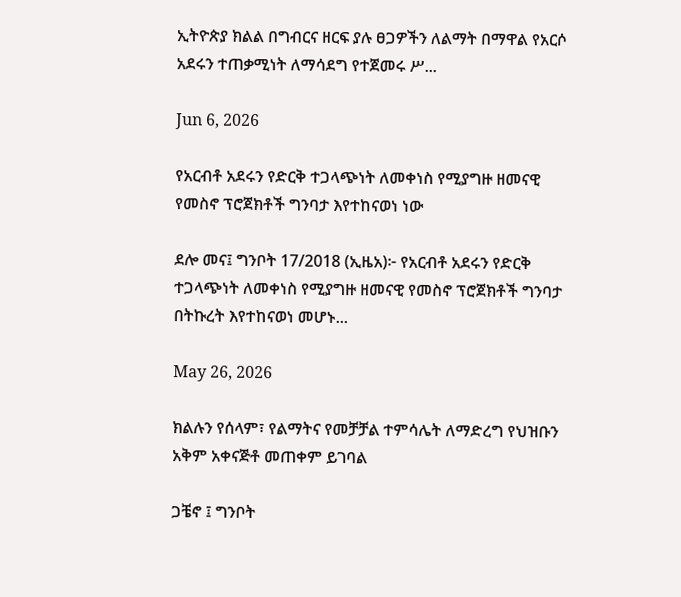ኢትዮጵያ ክልል በግብርና ዘርፍ ያሉ ፀጋዎችን ለልማት በማዋል የአርሶ አደሩን ተጠቃሚነት ለማሳደግ የተጀመሩ ሥ...

Jun 6, 2026

የአርብቶ አደሩን የድርቅ ተጋላጭነት ለመቀነስ የሚያግዙ ዘመናዊ የመስኖ ፕሮጀክቶች ግንባታ እየተከናወነ ነው

ደሎ መና፤ ግንቦት 17/2018 (ኢዜአ)፦ የአርብቶ አደሩን የድርቅ ተጋላጭነት ለመቀነስ የሚያግዙ ዘመናዊ የመስኖ ፕሮጀክቶች ግንባታ በትኩረት እየተከናወነ መሆኑ...

May 26, 2026

ክልሉን የሰላም፣ የልማትና የመቻቻል ተምሳሌት ለማድረግ የህዝቡን አቅም አቀናጅቶ መጠቀም ይገባል

ጋቼኖ ፤ ግንቦት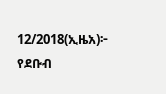12/2018(ኢዜአ)፦ የደቡብ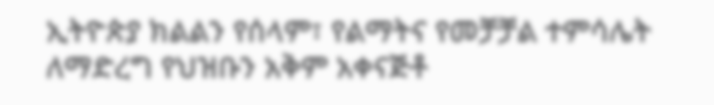ኢትዮጵያ ክልልን የሰላም፣ የልማትና የመቻቻል ተምሳሌት ለማድረግ የህዝቡን አቅም አቀናጅቶ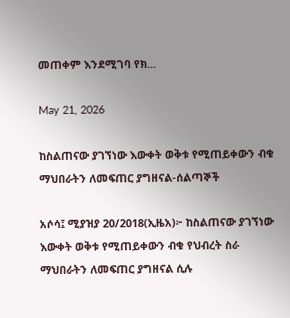መጠቀም እንደሚገባ የክ...

May 21, 2026

ከስልጠናው ያገኘነው እውቀት ወቅቱ የሚጠይቀውን ብቁ ማህበራትን ለመፍጠር ያግዘናል-ሰልጣኞች

አሶሳ፤ ሚያዝያ 20/2018(ኢዜአ)፦ ከስልጠናው ያገኘነው እውቀት ወቅቱ የሚጠይቀውን ብቁ የህብረት ስራ ማህበራትን ለመፍጠር ያግዘናል ሲሉ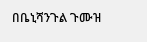በቤኒሻንጉል ጉሙዝ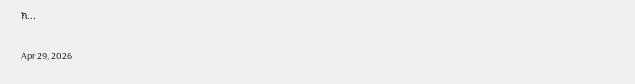ክ...

Apr 29, 2026